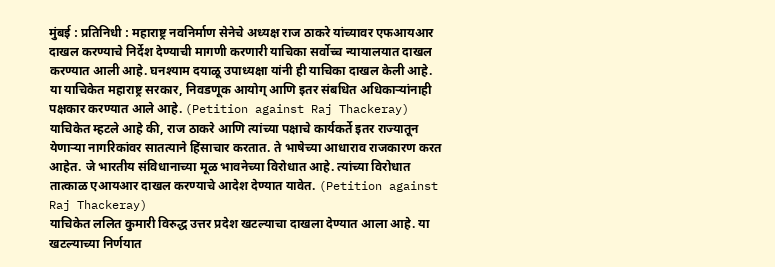मुंबई : प्रतिनिधी : महाराष्ट्र नवनिर्माण सेनेचे अध्यक्ष राज ठाकरे यांच्यावर एफआयआर दाखल करण्याचे निर्देश देण्याची मागणी करणारी याचिका सर्वोच्च न्यायालयात दाखल करण्यात आली आहे. घनश्याम दयाळू उपाध्यक्षा यांनी ही याचिका दाखल केली आहे. या याचिकेत महाराष्ट्र सरकार, निवडणूक आयोग् आणि इतर संबधित अधिकाऱ्यांनाही पक्षकार करण्यात आले आहे. (Petition against Raj Thackeray)
याचिकेत म्हटले आहे की, राज ठाकरे आणि त्यांच्या पक्षाचे कार्यकर्ते इतर राज्यातून येणाऱ्या नागरिकांवर सातत्याने हिंसाचार करतात. ते भाषेच्या आधाराव राजकारण करत आहेत. जे भारतीय संविधानाच्या मूळ भावनेच्या विरोधात आहे. त्यांच्या विरोधात तात्काळ एआयआर दाखल करण्याचे आदेश देण्यात यावेत. (Petition against Raj Thackeray)
याचिकेत ललित कुमारी विरुद्ध उत्तर प्रदेश खटल्याचा दाखला देण्यात आला आहे. या खटल्याच्या निर्णयात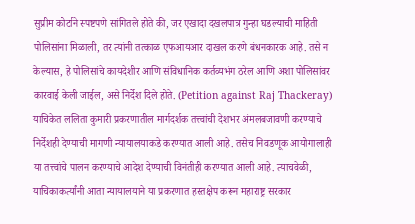सुप्रीम कोर्टाने स्पष्टपणे सांगितले होते की, जर एखादा दखलपात्र गुन्हा घडल्याची माहिती पोलिसांना मिळाली, तर त्यांनी तत्काळ एफआयआर दाखल करणे बंधनकारक आहे. तसे न केल्यास, हे पोलिसांचे कायदेशीर आणि संविधानिक कर्तव्यभंग ठरेल आणि अशा पोलिसांवर कारवाई केली जाईल, असे निर्देश दिले होते. (Petition against Raj Thackeray)
याचिकेत ललिता कुमारी प्रकरणातील मार्गदर्शक तत्त्वांची देशभर अंमलबजावणी करण्याचे निर्देशही देण्याची मागणी न्यायालयाकडे करण्यात आली आहे. तसेच निवडणूक आयोगालाही या तत्त्वांचे पालन करण्याचे आदेश देण्याची विनंतीही करण्यात आली आहे. त्याचवेळी, याचिकाकर्त्यांनी आता न्यायालयाने या प्रकरणात हस्तक्षेप करून महाराष्ट्र सरकार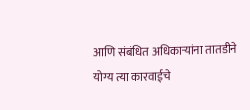आणि संबंधित अधिकाऱ्यांना तातडीने योग्य त्या कारवाईचे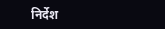निर्देश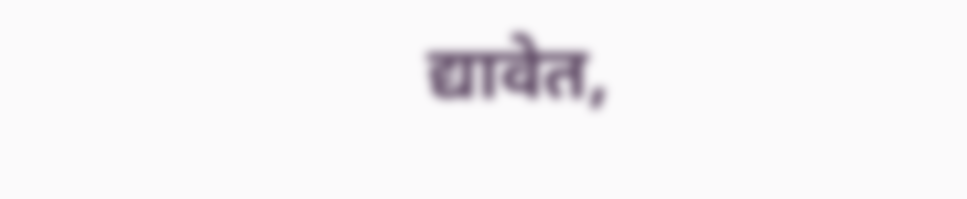द्यावेत,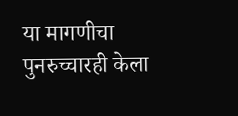या मागणीचा पुनरुच्चारही केला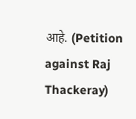आहे. (Petition against Raj Thackeray)